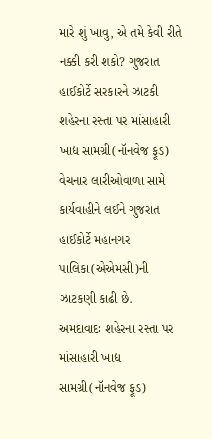મારે શું ખાવુ, એ તમે કેવી રીતે નક્કી કરી શકો? ગુજરાત હાઈકોર્ટે સરકારને ઝાટકી
શહેરના રસ્તા પર માંસાહારી ખાદ્ય સામગ્રી(નૉનવેજ ફૂડ) વેચનાર લારીઓવાળા સામે કાર્યવાહીને લઈને ગુજરાત હાઈકોર્ટે મહાનગર પાલિકા(એએમસી)ની ઝાટકણી કાઢી છે.
અમદાવાદઃ શહેરના રસ્તા પર માંસાહારી ખાદ્ય સામગ્રી(નૉનવેજ ફૂડ)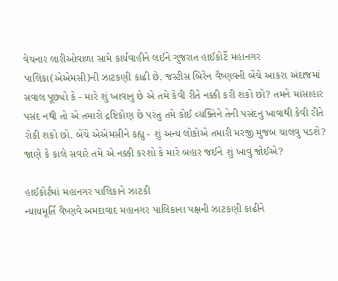વેચનાર લારીઓવાળા સામે કાર્યવાહીને લઈને ગુજરાત હાઈકોર્ટે મહાનગર પાલિકા(એએમસી)ની ઝાટકણી કાઢી છે. જસ્ટીસ બિરેન વૈષ્ણવની બેંચે આકરા અંદાજમાં સવાલ પૂછ્યો કે - મારે શું ખાવાનુ છે એ તમે કેવી રીતે નક્કી કરી શકો છો? તમને માંસાહાર પસંદ નથી તો એ તમારો દ્રષ્ટિકોણ છે પરંતુ તમે કોઈ વ્યક્તિને તેની પસંદનુ ખાવાથી કેવી રીતે રોકી શકો છો. બેંચે એએમસીને કહ્યુ - શું અન્ય લોકોએ તમારી મરજી મુજબ ચાલવુ પડશે? જાણે કે કાલે સવારે તમે એ નક્કી કરશો કે મારે બહાર જઈને શું ખાવુ જોઈએ?

હાઈકોર્ટમાં મહાનગર પાલિકાને ઝાટકી
ન્યાયમૂર્તિ વૈષ્ણવે અમદાવાદ મહાનગર પાલિકાના પક્ષની ઝાટકણી કાઢીને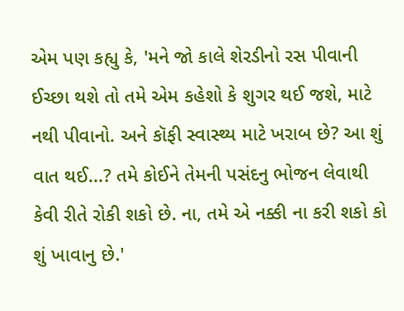એમ પણ કહ્યુ કે, 'મને જો કાલે શેરડીનો રસ પીવાની ઈચ્છા થશે તો તમે એમ કહેશો કે શુગર થઈ જશે, માટે નથી પીવાનો. અને કૉફી સ્વાસ્થ્ય માટે ખરાબ છે? આ શું વાત થઈ...? તમે કોઈને તેમની પસંદનુ ભોજન લેવાથી કેવી રીતે રોકી શકો છે. ના, તમે એ નક્કી ના કરી શકો કો શું ખાવાનુ છે.'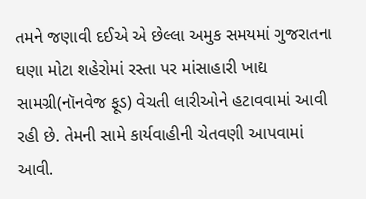તમને જણાવી દઈએ એ છેલ્લા અમુક સમયમાં ગુજરાતના ઘણા મોટા શહેરોમાં રસ્તા પર માંસાહારી ખાદ્ય સામગ્રી(નૉનવેજ ફૂડ) વેચતી લારીઓને હટાવવામાં આવી રહી છે. તેમની સામે કાર્યવાહીની ચેતવણી આપવામાં આવી.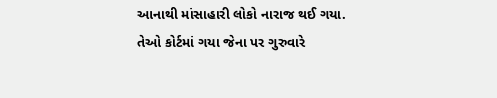આનાથી માંસાહારી લોકો નારાજ થઈ ગયા. તેઓ કોર્ટમાં ગયા જેના પર ગુરુવારે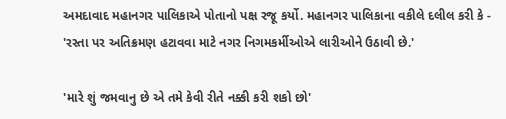અમદાવાદ મહાનગર પાલિકાએ પોતાનો પક્ષ રજૂ કર્યો. મહાનગર પાલિકાના વકીલે દલીલ કરી કે - 'રસ્તા પર અતિક્રમણ હટાવવા માટે નગર નિગમકર્મીઓએ લારીઓને ઉઠાવી છે.'

'મારે શું જમવાનુ છે એ તમે કેવી રીતે નક્કી કરી શકો છો'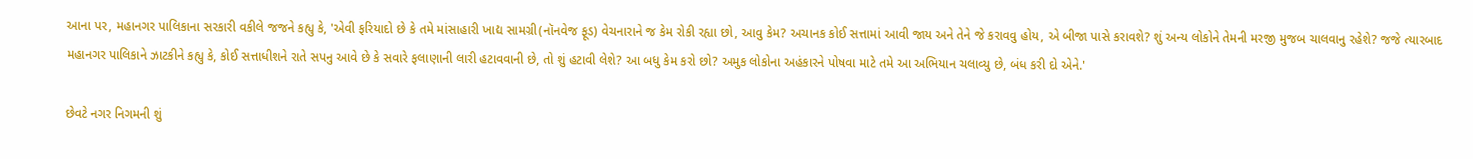આના પર, મહાનગર પાલિકાના સરકારી વકીલે જજને કહ્યુ કે, 'એવી ફરિયાદો છે કે તમે માંસાહારી ખાદ્ય સામગ્રી(નૉનવેજ ફૂડ) વેચનારાને જ કેમ રોકી રહ્યા છો, આવુ કેમ? અચાનક કોઈ સત્તામાં આવી જાય અને તેને જે કરાવવુ હોય, એ બીજા પાસે કરાવશે? શું અન્ય લોકોને તેમની મરજી મુજબ ચાલવાનુ રહેશે? જજે ત્યારબાદ મહાનગર પાલિકાને ઝાટકીને કહ્યુ કે, કોઈ સત્તાધીશને રાતે સપનુ આવે છે કે સવારે ફલાણાની લારી હટાવવાની છે, તો શું હટાવી લેશે? આ બધુ કેમ કરો છો? અમુક લોકોના અહંકારને પોષવા માટે તમે આ અભિયાન ચલાવ્યુ છે, બંધ કરી દો એને.'

છેવટે નગર નિગમની શું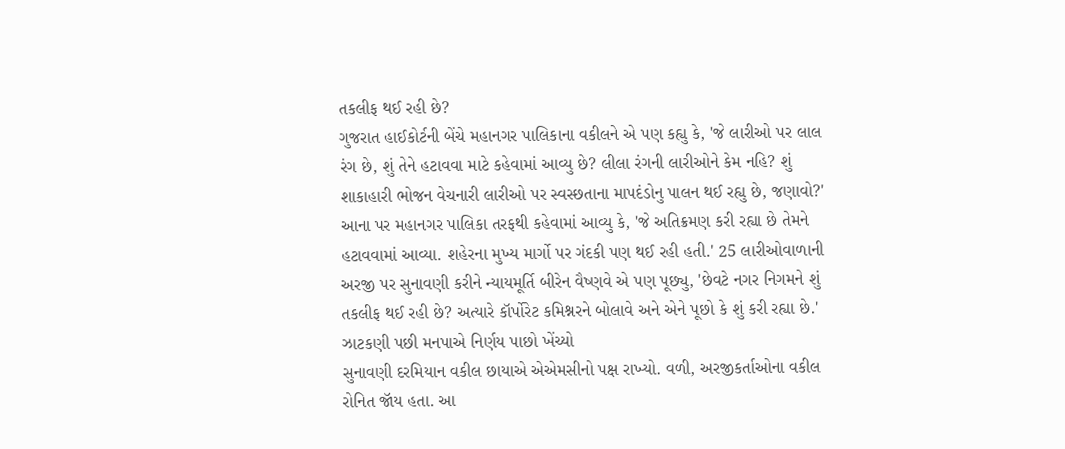તકલીફ થઈ રહી છે?
ગુજરાત હાઈકોર્ટની બેંચે મહાનગર પાલિકાના વકીલને એ પણ કહ્યુ કે, 'જે લારીઓ પર લાલ રંગ છે, શું તેને હટાવવા માટે કહેવામાં આવ્યુ છે? લીલા રંગની લારીઓને કેમ નહિ? શું શાકાહારી ભોજન વેચનારી લારીઓ પર સ્વસ્છતાના માપદંડોનુ પાલન થઈ રહ્યુ છે, જણાવો?' આના પર મહાનગર પાલિકા તરફથી કહેવામાં આવ્યુ કે, 'જે અતિક્રમણ કરી રહ્યા છે તેમને હટાવવામાં આવ્યા. શહેરના મુખ્ય માર્ગો પર ગંદકી પણ થઈ રહી હતી.' 25 લારીઓવાળાની અરજી પર સુનાવણી કરીને ન્યાયમૂર્તિ બીરેન વૈષ્ણવે એ પણ પૂછ્યુ, 'છેવટે નગર નિગમને શું તકલીફ થઈ રહી છે? અત્યારે કૉર્પોરેટ કમિશ્નરને બોલાવે અને એને પૂછો કે શું કરી રહ્યા છે.'
ઝાટકણી પછી મનપાએ નિર્ણય પાછો ખેંચ્યો
સુનાવણી દરમિયાન વકીલ છાયાએ એએમસીનો પક્ષ રાખ્યો. વળી, અરજીકર્તાઓના વકીલ રોનિત જૉય હતા. આ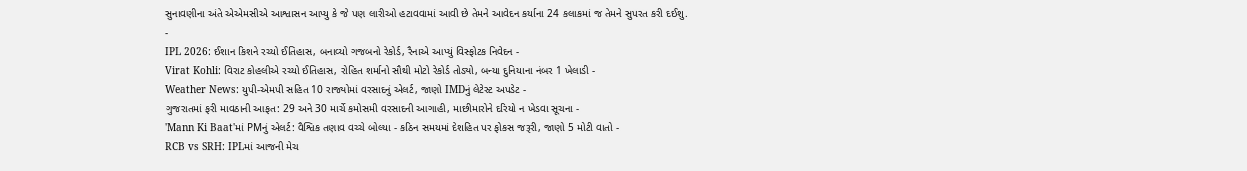સુનાવણીના અંતે એએમસીએ આશ્વાસન આપ્યુ કે જે પણ લારીઓ હટાવવામાં આવી છે તેમને આવેદન કર્યાના 24 કલાકમાં જ તેમને સુપરત કરી દઈશુ.
-
IPL 2026: ઈશાન કિશને રચ્યો ઈતિહાસ, બનાવ્યો ગજબનો રેકોર્ડ, રૈનાએ આપ્યું વિસ્ફોટક નિવેદન -
Virat Kohli: વિરાટ કોહલીએ રચ્યો ઈતિહાસ, રોહિત શર્માનો સૌથી મોટો રેકોર્ડ તોડ્યો, બન્યા દુનિયાના નંબર 1 ખેલાડી -
Weather News: યુપી-એમપી સહિત 10 રાજ્યોમાં વરસાદનું એલર્ટ, જાણો IMDનું લેટેસ્ટ અપડેટ -
ગુજરાતમાં ફરી માવઠાની આફત: 29 અને 30 માર્ચે કમોસમી વરસાદની આગાહી, માછીમારોને દરિયો ન ખેડવા સૂચના -
'Mann Ki Baat'માં PMનું એલર્ટ: વૈશ્વિક તણાવ વચ્ચે બોલ્યા - કઠિન સમયમાં દેશહિત પર ફોકસ જરૂરી, જાણો 5 મોટી વાતો -
RCB vs SRH: IPLમાં આજની મેચ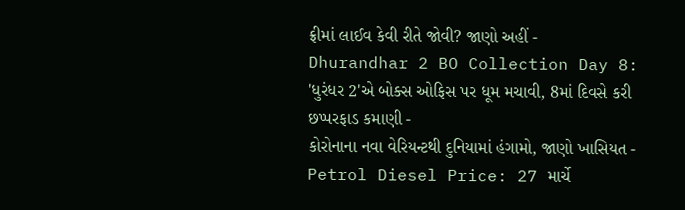ફ્રીમાં લાઈવ કેવી રીતે જોવી? જાણો અહીં -
Dhurandhar 2 BO Collection Day 8: 'ધુરંધર 2'એ બોક્સ ઓફિસ પર ધૂમ મચાવી, 8માં દિવસે કરી છપ્પરફાડ કમાણી -
કોરોનાના નવા વેરિયન્ટથી દુનિયામાં હંગામો, જાણો ખાસિયત -
Petrol Diesel Price: 27 માર્ચે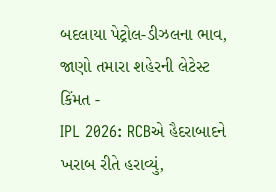બદલાયા પેટ્રોલ-ડીઝલના ભાવ, જાણો તમારા શહેરની લેટેસ્ટ કિંમત -
IPL 2026: RCBએ હૈદરાબાદને ખરાબ રીતે હરાવ્યું,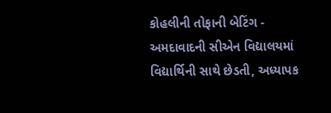કોહલીની તોફાની બેટિંગ -
અમદાવાદની સીએન વિદ્યાલયમાં વિદ્યાર્થિની સાથે છેડતી, અધ્યાપક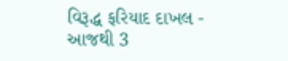વિરૂદ્ધ ફરિયાદ દાખલ -
આજથી 3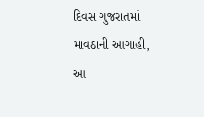દિવસ ગુજરાતમાં માવઠાની આગાહી, આ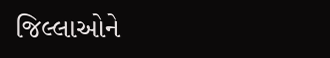જિલ્લાઓને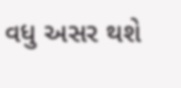વધુ અસર થશે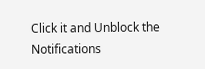Click it and Unblock the Notifications